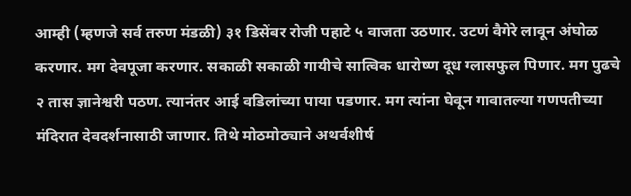आम्ही (म्हणजे सर्व तरुण मंडळी) ३१ डिसेंबर रोजी पहाटे ५ वाजता उठणार. उटणं वैगेरे लावून अंघोळ करणार. मग देवपूजा करणार. सकाळी सकाळी गायीचे सात्विक धारोष्ण दूध ग्लासफुल पिणार. मग पुढचे २ तास ज्ञानेश्वरी पठण. त्यानंतर आई वडिलांच्या पाया पडणार. मग त्यांना घेवून गावातल्या गणपतीच्या मंदिरात देवदर्शनासाठी जाणार. तिथे मोठमोठ्याने अथर्वशीर्ष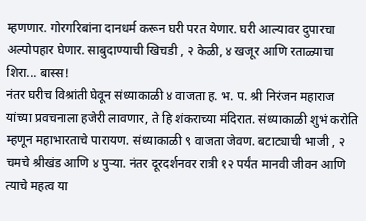म्हणणार. गोरगरिबांना दानधर्म करून घरी परत येणार. घरी आल्यावर दुपारचा अल्पोपहार घेणार. साबुदाण्याची खिचडी , २ केळी, ४ खजूर आणि रताळ्याचा शिरा... बास्स!
नंतर घरीच विश्रांती घेवून संध्याकाळी ४ वाजता ह. भ. प. श्री निरंजन महाराज यांच्या प्रवचनाला हजेरी लावणार, ते हि शंकराच्या मंदिरात. संध्याकाळी शुभं करोति म्हणून महाभारताचे पारायण. संध्याकाळी ९ वाजता जेवण. बटाट्याची भाजी , २ चमचे श्रीखंड आणि ४ पुऱ्या. नंतर दूरदर्शनवर रात्री १२ पर्यंत मानवी जीवन आणि त्याचे महत्व या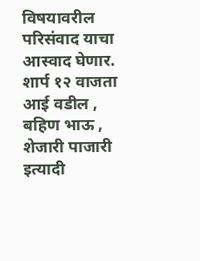विषयावरील परिसंवाद याचा आस्वाद घेणार. शार्प १२ वाजता आई वडील , बहिण भाऊ , शेजारी पाजारी इत्यादी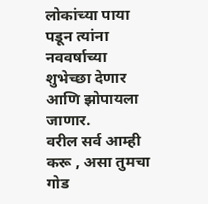लोकांच्या पाया पडून त्यांना नववर्षाच्या शुभेच्छा देणार आणि झोपायला जाणार.
वरील सर्व आम्ही करू , असा तुमचा गोड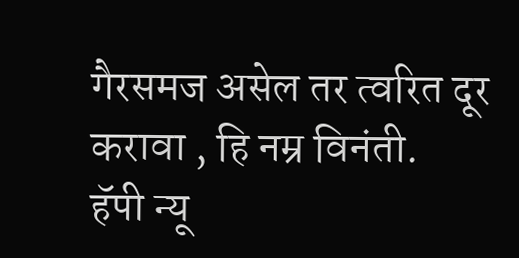गैरसमज असेल तर त्वरित दूर करावा , हि नम्र विनंती.
हॅपी न्यू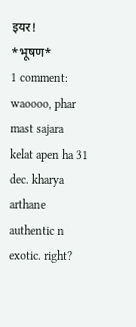इयर!
*भूषण*
1 comment:
waoooo, phar mast sajara kelat apen ha 31 dec. kharya arthane authentic n exotic. right?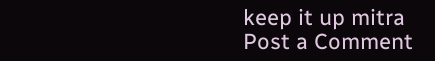keep it up mitra
Post a Comment